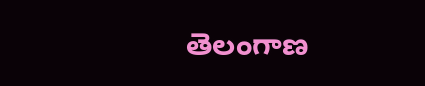తెలంగాణ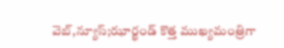వెబ్,న్యూస్;ఝార్ఖండ్ కొత్త ముఖ్యమంత్రిగా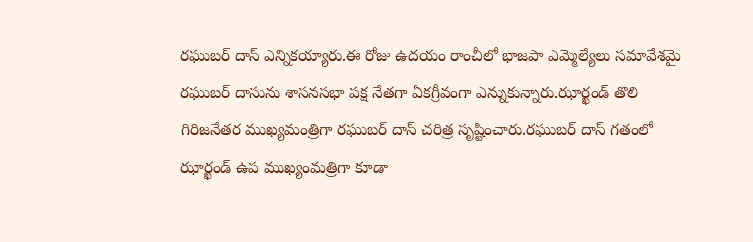రఘుబర్ దాస్ ఎన్నికయ్యారు.ఈ రోజు ఉదయం రాంచీలో భాజపా ఎమ్మెల్యేలు సమావేశమై రఘుబర్ దాసును శాసనసభా పక్ష నేతగా ఏకగ్రీవంగా ఎన్నుకున్నారు.ఝార్ఖండ్ తొలి గిరిజనేతర ముఖ్యమంత్రిగా రఘుబర్ దాస్ చరిత్ర సృష్టించారు.రఘుబర్ దాస్ గతంలో ఝార్ఖండ్ ఉప ముఖ్యంమత్రిగా కూడా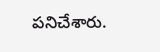పనిచేశారు.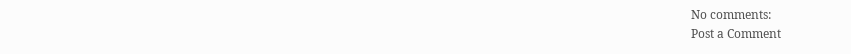No comments:
Post a Comment